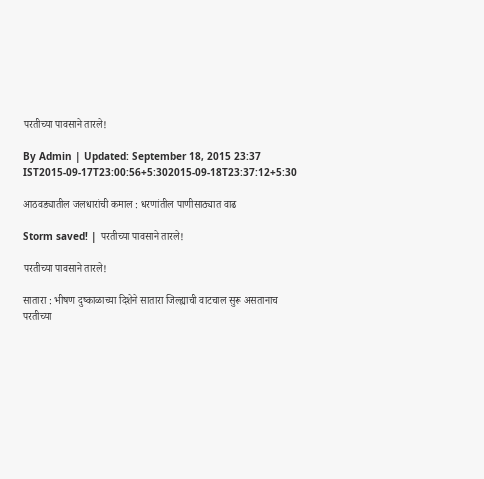परतीच्या पावसाने तारले!

By Admin | Updated: September 18, 2015 23:37 IST2015-09-17T23:00:56+5:302015-09-18T23:37:12+5:30

आठवड्यातील जलधारांची कमाल : धरणांतील पाणीसाठ्यात वाढ

Storm saved! | परतीच्या पावसाने तारले!

परतीच्या पावसाने तारले!

सातारा : भीषण दुष्काळाच्या दिशेने सातारा जिल्ह्याची वाटचाल सुरू असतानाच परतीच्या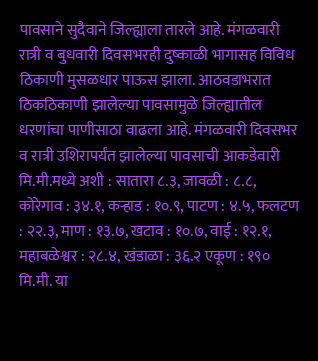पावसाने सुदैवाने जिल्ह्याला तारले आहे. मंगळवारी रात्री व बुधवारी दिवसभरही दुष्काळी भागासह विविध ठिकाणी मुसळधार पाऊस झाला. आठवडाभरात ठिकठिकाणी झालेल्या पावसामुळे जिल्ह्यातील धरणांचा पाणीसाठा वाढला आहे. मंगळवारी दिवसभर व रात्री उशिरापर्यंत झालेल्या पावसाची आकडेवारी मि.मी.मध्ये अशी : सातारा ८.३, जावळी : ८.८, कोरेगाव : ३४.१, कऱ्हाड : १०.९, पाटण : ४.५, फलटण : २२.३, माण : १३.७, खटाव : १०.७, वाई : १२.१, महाबळेश्वर : २८.४, खंडाळा : ३६.२ एकूण : १९० मि.मी. या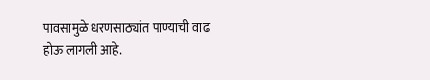पावसामुळे धरणसाठ्यांत पाण्याची वाढ होऊ लागली आहे.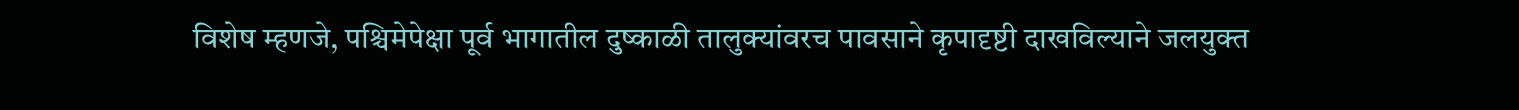विशेष म्हणजे, पश्चिमेपेक्षा पूर्व भागातील दुष्काळी तालुक्यांवरच पावसाने कृपादृष्टी दाखविल्याने जलयुक्त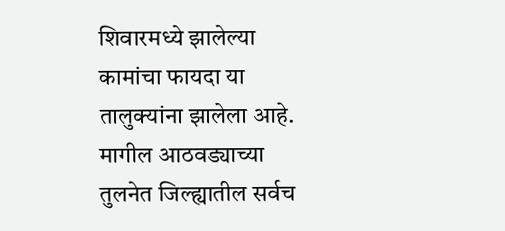शिवारमध्ये झालेल्या कामांचा फायदा या तालुक्यांना झालेला आहे. मागील आठवड्याच्या तुलनेत जिल्ह्यातील सर्वच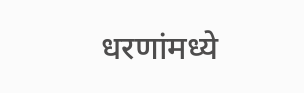धरणांमध्ये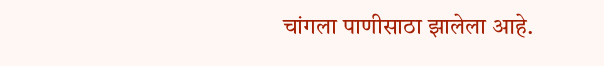चांगला पाणीसाठा झालेला आहे.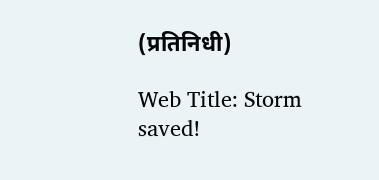(प्रतिनिधी)

Web Title: Storm saved!